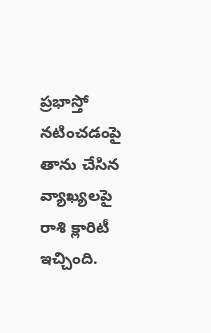ప్రభాస్తో నటించడంపై తాను చేసిన వ్యాఖ్యలపై రాశి క్లారిటీ ఇచ్చింది.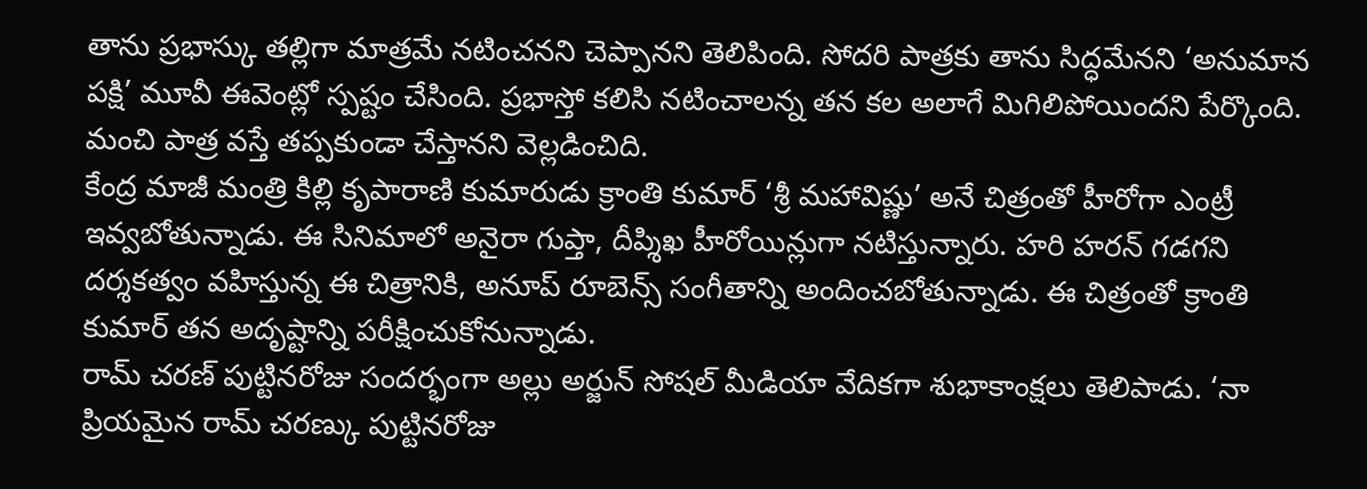తాను ప్రభాస్కు తల్లిగా మాత్రమే నటించనని చెప్పానని తెలిపింది. సోదరి పాత్రకు తాను సిద్ధమేనని ‘అనుమాన పక్షి’ మూవీ ఈవెంట్లో స్పష్టం చేసింది. ప్రభాస్తో కలిసి నటించాలన్న తన కల అలాగే మిగిలిపోయిందని పేర్కొంది. మంచి పాత్ర వస్తే తప్పకుండా చేస్తానని వెల్లడించిది.
కేంద్ర మాజీ మంత్రి కిల్లి కృపారాణి కుమారుడు క్రాంతి కుమార్ ‘శ్రీ మహావిష్ణు’ అనే చిత్రంతో హీరోగా ఎంట్రీ ఇవ్వబోతున్నాడు. ఈ సినిమాలో అనైరా గుప్తా, దీప్శిఖ హీరోయిన్లుగా నటిస్తున్నారు. హరి హరన్ గడగని దర్శకత్వం వహిస్తున్న ఈ చిత్రానికి, అనూప్ రూబెన్స్ సంగీతాన్ని అందించబోతున్నాడు. ఈ చిత్రంతో క్రాంతి కుమార్ తన అదృష్టాన్ని పరీక్షించుకోనున్నాడు.
రామ్ చరణ్ పుట్టినరోజు సందర్భంగా అల్లు అర్జున్ సోషల్ మీడియా వేదికగా శుభాకాంక్షలు తెలిపాడు. ‘నా ప్రియమైన రామ్ చరణ్కు పుట్టినరోజు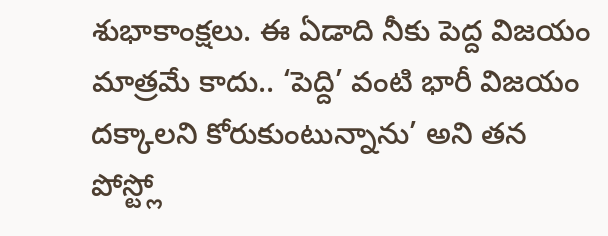శుభాకాంక్షలు. ఈ ఏడాది నీకు పెద్ద విజయం మాత్రమే కాదు.. ‘పెద్ది’ వంటి భారీ విజయం దక్కాలని కోరుకుంటున్నాను’ అని తన పోస్ట్లో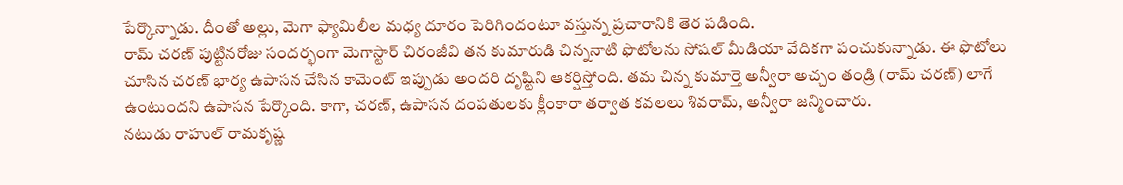పేర్కొన్నాడు. దీంతో అల్లు, మెగా ఫ్యామిలీల మధ్య దూరం పెరిగిందంటూ వస్తున్న ప్రచారానికి తెర పడింది.
రామ్ చరణ్ పుట్టినరోజు సందర్భంగా మెగాస్టార్ చిరంజీవి తన కుమారుడి చిన్ననాటి ఫొటోలను సోషల్ మీడియా వేదికగా పంచుకున్నాడు. ఈ ఫొటోలు చూసిన చరణ్ భార్య ఉపాసన చేసిన కామెంట్ ఇప్పుడు అందరి దృష్టిని ఆకర్షిస్తోంది. తమ చిన్న కుమార్తె అన్వీరా అచ్చం తండ్రి (రామ్ చరణ్) లాగే ఉంటుందని ఉపాసన పేర్కొంది. కాగా, చరణ్, ఉపాసన దంపతులకు క్లీంకారా తర్వాత కవలలు శివరామ్, అన్వీరా జన్మించారు.
నటుడు రాహుల్ రామకృష్ణ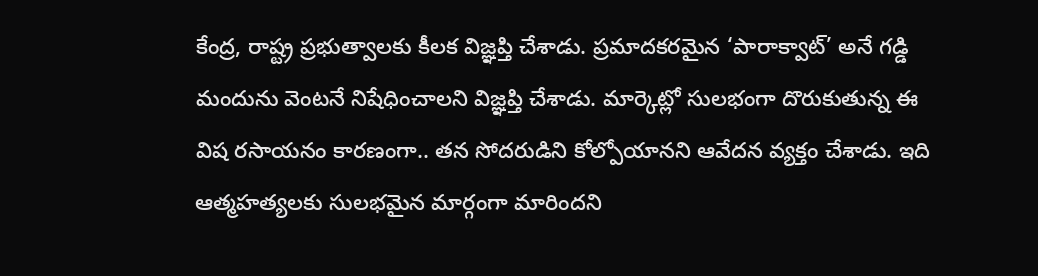కేంద్ర, రాష్ట్ర ప్రభుత్వాలకు కీలక విజ్ఞప్తి చేశాడు. ప్రమాదకరమైన ‘పారాక్వాట్’ అనే గడ్డి మందును వెంటనే నిషేధించాలని విజ్ఞప్తి చేశాడు. మార్కెట్లో సులభంగా దొరుకుతున్న ఈ విష రసాయనం కారణంగా.. తన సోదరుడిని కోల్పోయానని ఆవేదన వ్యక్తం చేశాడు. ఇది ఆత్మహత్యలకు సులభమైన మార్గంగా మారిందని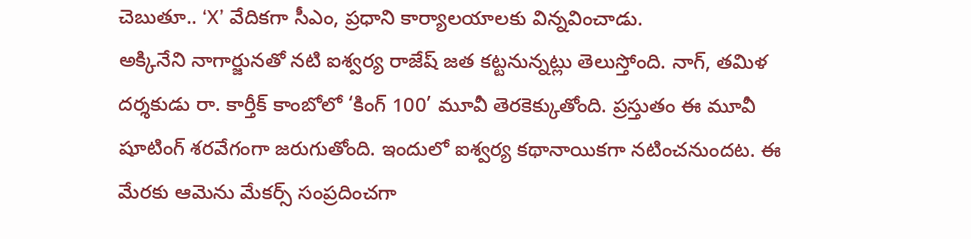చెబుతూ.. ‘X’ వేదికగా సీఎం, ప్రధాని కార్యాలయాలకు విన్నవించాడు.
అక్కినేని నాగార్జునతో నటి ఐశ్వర్య రాజేష్ జత కట్టనున్నట్లు తెలుస్తోంది. నాగ్, తమిళ దర్శకుడు రా. కార్తీక్ కాంబోలో ‘కింగ్ 100’ మూవీ తెరకెక్కుతోంది. ప్రస్తుతం ఈ మూవీ షూటింగ్ శరవేగంగా జరుగుతోంది. ఇందులో ఐశ్వర్య కథానాయికగా నటించనుందట. ఈ మేరకు ఆమెను మేకర్స్ సంప్రదించగా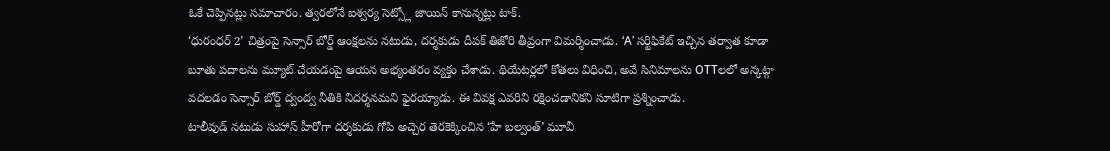ఓకే చెప్పినట్లు సమాచారం. త్వరలోనే ఐశ్వర్య సెట్స్లో జాయిన్ కానున్నట్లు టాక్.
‘ధురంధర్ 2’ చిత్రంపై సెన్సార్ బోర్డ్ ఆంక్షలను నటుడు, దర్శకుడు దీపక్ తిజోరి తీవ్రంగా విమర్శించాడు. ‘A’ సర్టిఫికేట్ ఇచ్చిన తర్వాత కూడా బూతు పదాలను మ్యూట్ చేయడంపై ఆయన అభ్యంతరం వ్యక్తం చేశాడు. థియేటర్లలో కోతలు విధించి, అవే సినిమాలను OTTలలో అన్కట్గా వదలడం సెన్సార్ బోర్డ్ ద్వంద్వ నీతికి నిదర్శనమని ఫైరయ్యాడు. ఈ వివక్ష ఎవరిని రక్షించడానికని సూటిగా ప్రశ్నించాడు.
టాలీవుడ్ నటుడు సుహాస్ హీరోగా దర్శకుడు గోపి అచ్చెర తెరకెక్కించిన ‘హే బల్వంత్’ మూవీ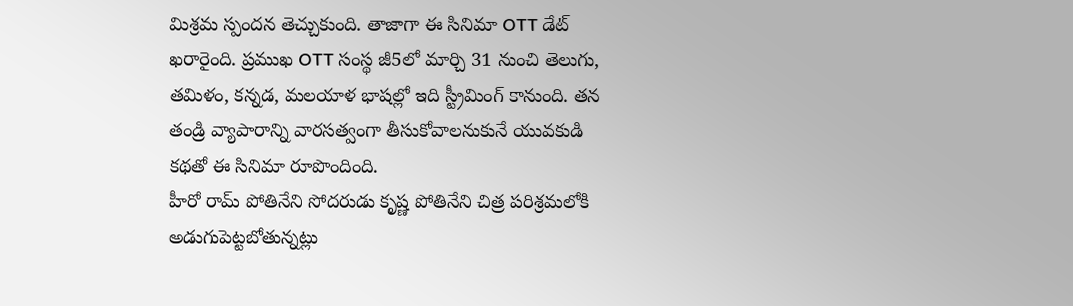మిశ్రమ స్పందన తెచ్చుకుంది. తాజాగా ఈ సినిమా OTT డేట్ ఖరారైంది. ప్రముఖ OTT సంస్థ జీ5లో మార్చి 31 నుంచి తెలుగు, తమిళం, కన్నడ, మలయాళ భాషల్లో ఇది స్ట్రీమింగ్ కానుంది. తన తండ్రి వ్యాపారాన్ని వారసత్వంగా తీసుకోవాలనుకునే యువకుడి కథతో ఈ సినిమా రూపొందింది.
హీరో రామ్ పోతినేని సోదరుడు కృష్ణ పోతినేని చిత్ర పరిశ్రమలోకి అడుగుపెట్టబోతున్నట్లు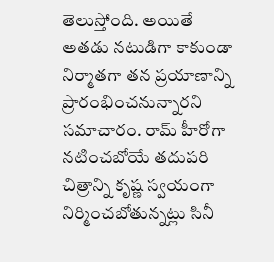తెలుస్తోంది. అయితే అతడు నటుడిగా కాకుండా నిర్మాతగా తన ప్రయాణాన్ని ప్రారంభించనున్నారని సమాచారం. రామ్ హీరోగా నటించబోయే తదుపరి చిత్రాన్ని కృష్ణ స్వయంగా నిర్మించబోతున్నట్లు సినీ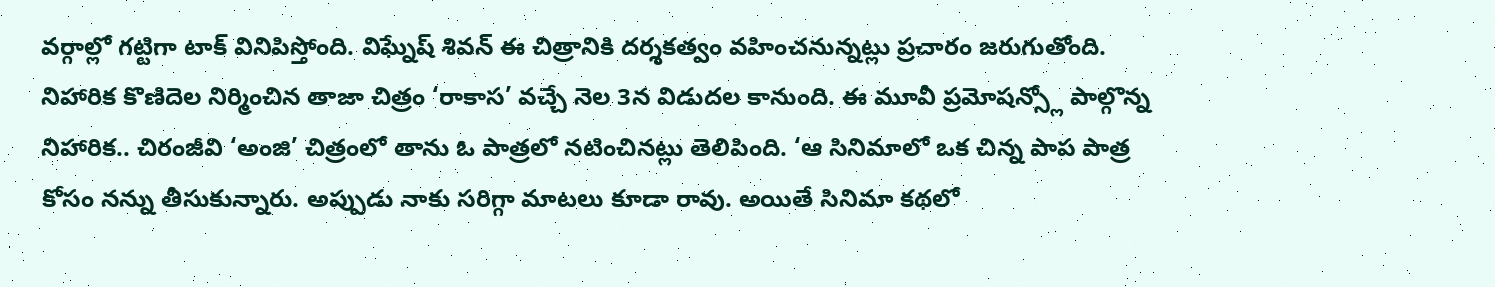వర్గాల్లో గట్టిగా టాక్ వినిపిస్తోంది. విఘ్నేష్ శివన్ ఈ చిత్రానికి దర్శకత్వం వహించనున్నట్లు ప్రచారం జరుగుతోంది.
నిహారిక కొణిదెల నిర్మించిన తాజా చిత్రం ‘రాకాస’ వచ్చే నెల 3న విడుదల కానుంది. ఈ మూవీ ప్రమోషన్స్లో పాల్గొన్న నిహారిక.. చిరంజీవి ‘అంజి’ చిత్రంలో తాను ఓ పాత్రలో నటించినట్లు తెలిపింది. ‘ఆ సినిమాలో ఒక చిన్న పాప పాత్ర కోసం నన్ను తీసుకున్నారు. అప్పుడు నాకు సరిగ్గా మాటలు కూడా రావు. అయితే సినిమా కథలో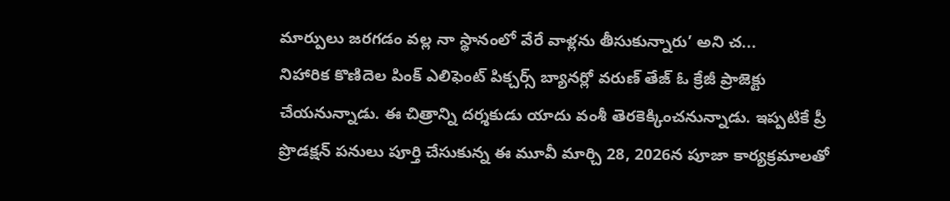మార్పులు జరగడం వల్ల నా స్థానంలో వేరే వాళ్లను తీసుకున్నారు’ అని చ...
నిహారిక కొణిదెల పింక్ ఎలిఫెంట్ పిక్చర్స్ బ్యానర్లో వరుణ్ తేజ్ ఓ క్రేజీ ప్రాజెక్టు చేయనున్నాడు. ఈ చిత్రాన్ని దర్శకుడు యాదు వంశీ తెరకెక్కించనున్నాడు. ఇప్పటికే ప్రీ ప్రొడక్షన్ పనులు పూర్తి చేసుకున్న ఈ మూవీ మార్చి 28, 2026న పూజా కార్యక్రమాలతో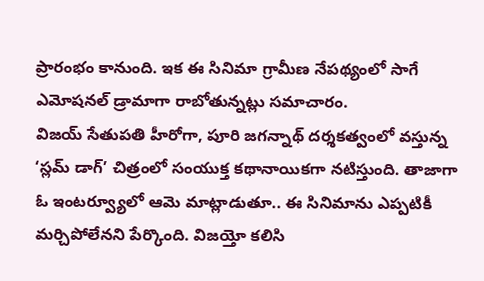ప్రారంభం కానుంది. ఇక ఈ సినిమా గ్రామీణ నేపథ్యంలో సాగే ఎమోషనల్ డ్రామాగా రాబోతున్నట్లు సమాచారం.
విజయ్ సేతుపతి హీరోగా, పూరి జగన్నాథ్ దర్శకత్వంలో వస్తున్న ‘స్లమ్ డాగ్’ చిత్రంలో సంయుక్త కథానాయికగా నటిస్తుంది. తాజాగా ఓ ఇంటర్వ్యూలో ఆమె మాట్లాడుతూ.. ఈ సినిమాను ఎప్పటికీ మర్చిపోలేనని పేర్కొంది. విజయ్తో కలిసి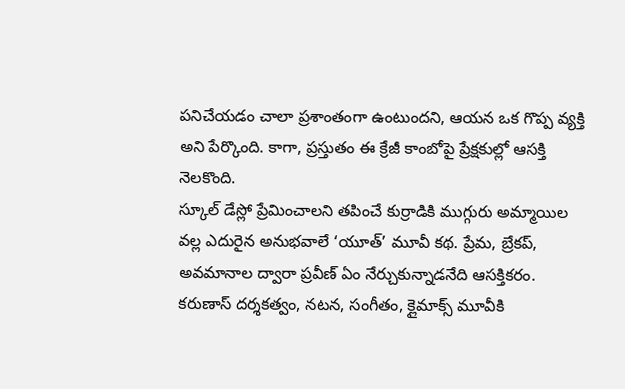పనిచేయడం చాలా ప్రశాంతంగా ఉంటుందని, ఆయన ఒక గొప్ప వ్యక్తి అని పేర్కొంది. కాగా, ప్రస్తుతం ఈ క్రేజీ కాంబోపై ప్రేక్షకుల్లో ఆసక్తి నెలకొంది.
స్కూల్ డేస్లో ప్రేమించాలని తపించే కుర్రాడికి ముగ్గురు అమ్మాయిల వల్ల ఎదురైన అనుభవాలే ‘యూత్’ మూవీ కథ. ప్రేమ, బ్రేకప్, అవమానాల ద్వారా ప్రవీణ్ ఏం నేర్చుకున్నాడనేది ఆసక్తికరం. కరుణాస్ దర్శకత్వం, నటన, సంగీతం, క్లైమాక్స్ మూవీకి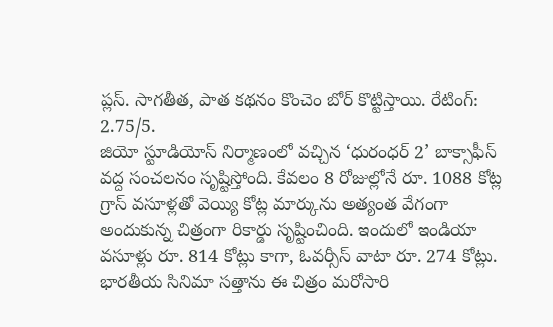ప్లస్. సాగతీత, పాత కథనం కొంచెం బోర్ కొట్టిస్తాయి. రేటింగ్: 2.75/5.
జియో స్టూడియోస్ నిర్మాణంలో వచ్చిన ‘ధురంధర్ 2’ బాక్సాఫీస్ వద్ద సంచలనం సృష్టిస్తోంది. కేవలం 8 రోజుల్లోనే రూ. 1088 కోట్ల గ్రాస్ వసూళ్లతో వెయ్యి కోట్ల మార్కును అత్యంత వేగంగా అందుకున్న చిత్రంగా రికార్డు సృష్టించింది. ఇందులో ఇండియా వసూళ్లు రూ. 814 కోట్లు కాగా, ఓవర్సీస్ వాటా రూ. 274 కోట్లు. భారతీయ సినిమా సత్తాను ఈ చిత్రం మరోసారి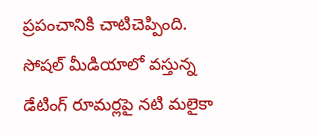ప్రపంచానికి చాటిచెప్పింది.
సోషల్ మీడియాలో వస్తున్న డేటింగ్ రూమర్లపై నటి మలైకా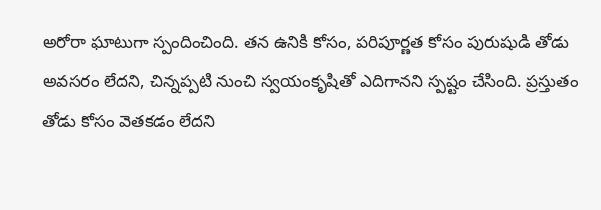అరోరా ఘాటుగా స్పందించింది. తన ఉనికి కోసం, పరిపూర్ణత కోసం పురుషుడి తోడు అవసరం లేదని, చిన్నప్పటి నుంచి స్వయంకృషితో ఎదిగానని స్పష్టం చేసింది. ప్రస్తుతం తోడు కోసం వెతకడం లేదని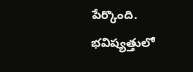పేర్కొంది. భవిష్యత్తులో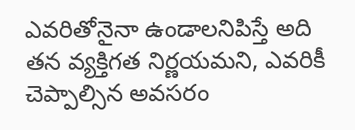ఎవరితోనైనా ఉండాలనిపిస్తే అది తన వ్యక్తిగత నిర్ణయమని, ఎవరికీ చెప్పాల్సిన అవసరం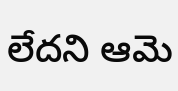లేదని ఆమె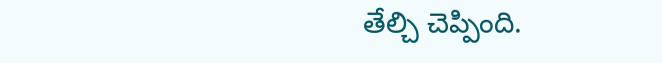తేల్చి చెప్పింది.